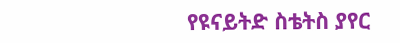የዩናይትድ ስቴትስ ያየር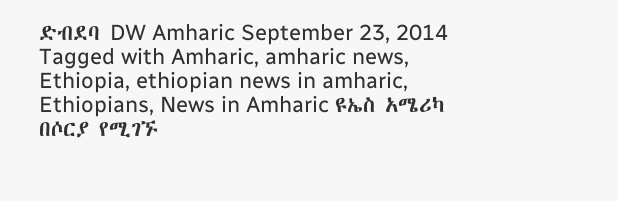ድብደባ DW Amharic September 23, 2014 Tagged with Amharic, amharic news, Ethiopia, ethiopian news in amharic, Ethiopians, News in Amharic ዩኤስ አሜሪካ በሶርያ የሚገኙ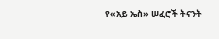የ«አይ ኤስ» ሠፈሮች ትናንት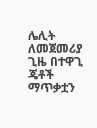ሌሊት ለመጀመሪያ ጊዜ በተዋጊ ጄቶች ማጥቃቷን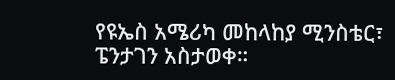የዩኤስ አሜሪካ መከላከያ ሚንስቴር፣ ፔንታገን አስታወቀ።